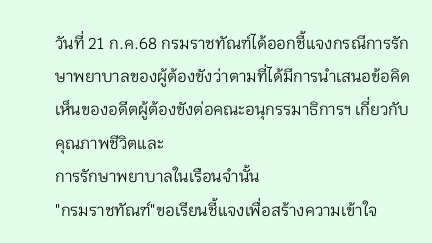วันที่ 21 ก.ค.68 กรมราชทัณฑ์ได้ออกชี้แจงกรณีการรักษาพยาบาลของผู้ต้องขังว่าตามที่ได้มีการนำเสนอข้อคิดเห็นของอดีตผู้ต้องขังต่อคณะอนุกรรมาธิการฯ เกี่ยวกับคุณภาพชีวิตและ
การรักษาพยาบาลในเรือนจำนั้น
"กรมราชทัณฑ์"ขอเรียนชี้แจงเพื่อสร้างความเข้าใจ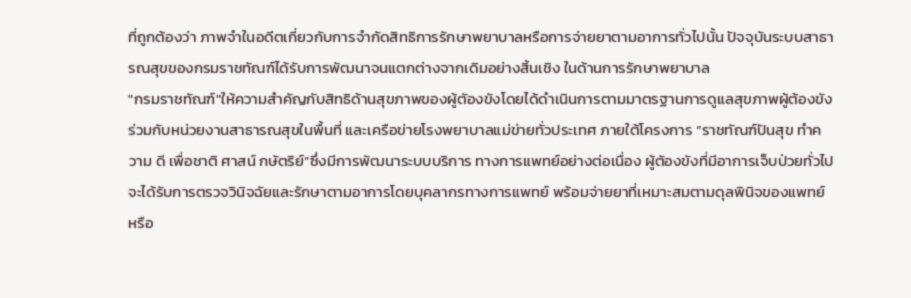ที่ถูกต้องว่า ภาพจำในอดีตเกี่ยวกับการจำกัดสิทธิการรักษาพยาบาลหรือการจ่ายยาตามอาการทั่วไปนั้น ปัจจุบันระบบสาธารณสุขของกรมราชทัณฑ์ได้รับการพัฒนาจนแตกต่างจากเดิมอย่างสิ้นเชิง ในด้านการรักษาพยาบาล
"กรมราชทัณฑ์"ให้ความสำคัญกับสิทธิด้านสุขภาพของผู้ตัองขังโดยได้ดำเนินการตามมาตรฐานการดูแลสุขภาพผู้ต้องขังร่วมกับหน่วยงานสาธารณสุขในพื้นที่ และเครือข่ายโรงพยาบาลแม่ข่ายทั่วประเทศ ภายใต้โครงการ “ราชทัณฑ์ปันสุข ทำความ ดี เพื่อชาติ ศาสน์ กษัตริย์”ซึ่งมีการพัฒนาระบบบริการ ทางการแพทย์อย่างต่อเนื่อง ผู้ตัองขังที่มีอาการเจ็บป่วยทั่วไปจะได้รับการตรวจวินิจฉัยและรักษาตามอาการโดยบุคลากรทางการแพทย์ พร้อมจ่ายยาที่เหมาะสมตามดุลพินิจของแพทย์หรือ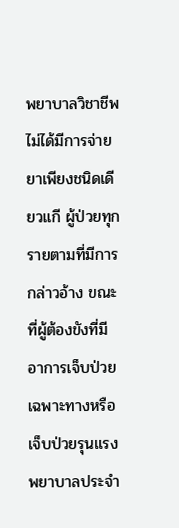พยาบาลวิชาชีพ ไม่ได้มีการจ่ายยาเพียงชนิดเดียวแกี ผู้ป่วยทุกรายตามที่มีการกล่าวอ้าง ขณะที่ผู้ต้องขังที่มีอาการเจ็บป่วยเฉพาะทางหรือเจ็บป่วยรุนแรง พยาบาลประจำ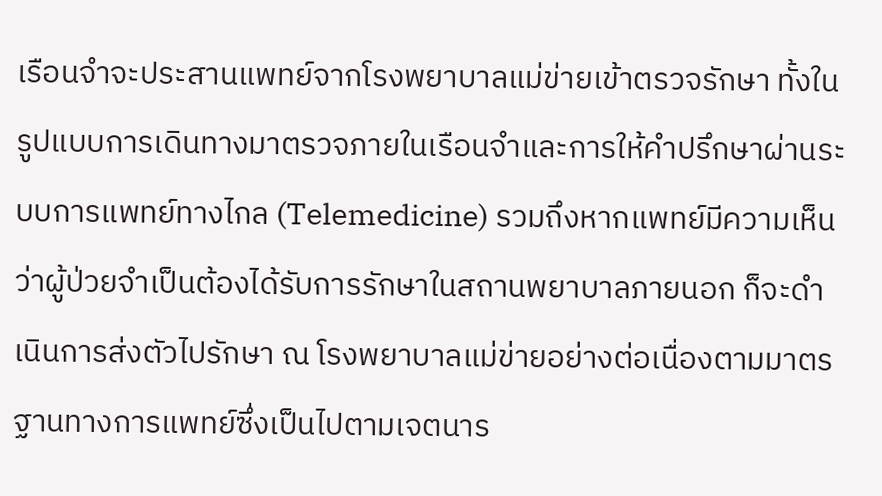เรือนจำจะประสานแพทย์จากโรงพยาบาลแม่ข่ายเข้าตรวจรักษา ทั้งในรูปแบบการเดินทางมาตรวจภายในเรือนจำและการให้คำปรึกษาผ่านระบบการแพทย์ทางไกล (Telemedicine) รวมถึงหากแพทย์มีความเห็นว่าผู้ป่วยจำเป็นต้องได้รับการรักษาในสถานพยาบาลภายนอก ก็จะดำเนินการส่งตัวไปรักษา ณ โรงพยาบาลแม่ข่ายอย่างต่อเนื่องตามมาตรฐานทางการแพทย์ซึ่งเป็นไปตามเจตนาร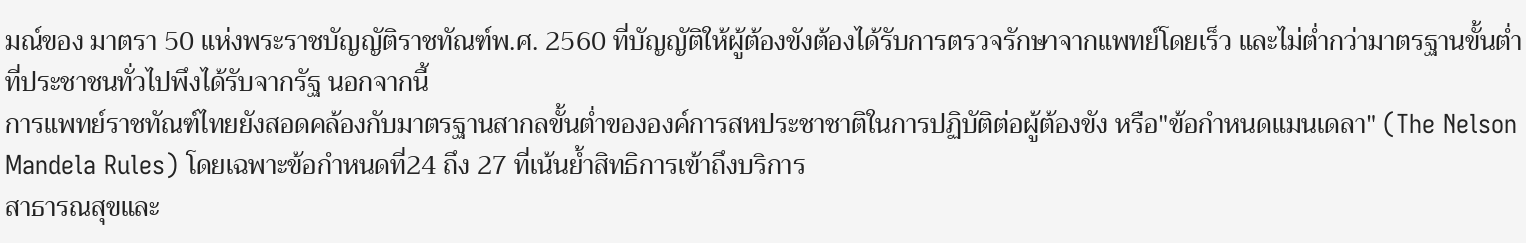มณ์ของ มาตรา 50 แห่งพระราชบัญญัติราชทัณฑ์พ.ศ. 2560 ที่บัญญัติให้ผู้ต้องขังต้องได้รับการตรวจรักษาจากแพทย์โดยเร็ว และไม่ต่ำกว่ามาตรฐานขั้นต่ำที่ประชาชนทั่วไปพึงได้รับจากรัฐ นอกจากนี้
การแพทย์ราชทัณฑ์ไทยยังสอดคล้องกับมาตรฐานสากลขั้นต่ำขององค์การสหประชาชาติในการปฏิบัติต่อผู้ต้องขัง หรือ"ข้อกำหนดแมนเดลา" (The Nelson Mandela Rules) โดยเฉพาะข้อกำหนดที่24 ถึง 27 ที่เน้นย้ำสิทธิการเข้าถึงบริการ
สาธารณสุขและ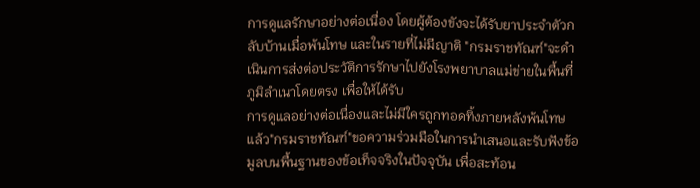การดูแลรักษาอย่างต่อเนื่อง โดยผู้ต้องขังจะได้รับยาประจำตัวกลับบ้านเมื่อพ้นโทษ และในรายที่ไม่มีญาติ "กรมราชทัณฑ์"จะดำเนินการส่งต่อประวัติการรักษาไปยังโรงพยาบาลแม่ข่ายในพื้นที่ภูมิลำเนาโดยตรง เพื่อให้ได้รับ
การดูแลอย่างต่อเนื่องและไม่มีใครถูกทอดทิ้งภายหลังพ้นโทษแล้ว"กรมราชทัณฑ์"ขอความร่วมมือในการนำเสนอและรับฟังข้อมูลบนพื้นฐานของข้อเท็จจริงในปัจจุบัน เพื่อสะท้อน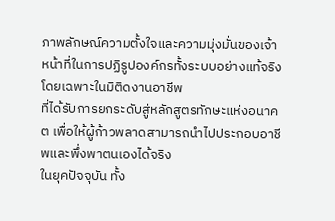ภาพลักษณ์ความตั้งใจและความมุ่งมั่นของเจ้าหน้าที่ในการปฏิรูปองค์กรทั้งระบบอย่างแท้จริง โดยเฉพาะในมิติดงานอาชีพ
ที่ได้รับการยกระดับสู่หลักสูตรทักษะแห่งอนาคต เพื่อให้ผู้ก้าวพลาดสามารถนำไปประกอบอาชีพและพึ่งพาตนเองได้จริง
ในยุคปัจจุบัน ทั้ง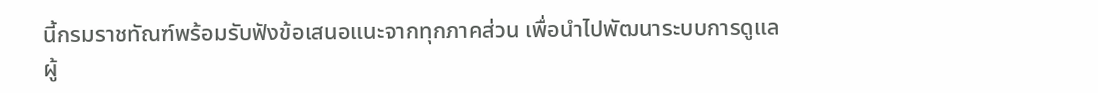นี้กรมราชทัณฑ์พร้อมรับฟังข้อเสนอแนะจากทุกภาคส่วน เพื่อนำไปพัฒนาระบบการดูแลผู้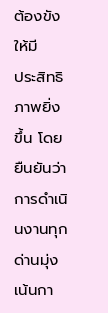ต้องขังให้มี
ประสิทธิภาพยิ่งขึ้น โดยยืนยันว่าการดำเนินงานทุกด่านมุ่งเน้นกา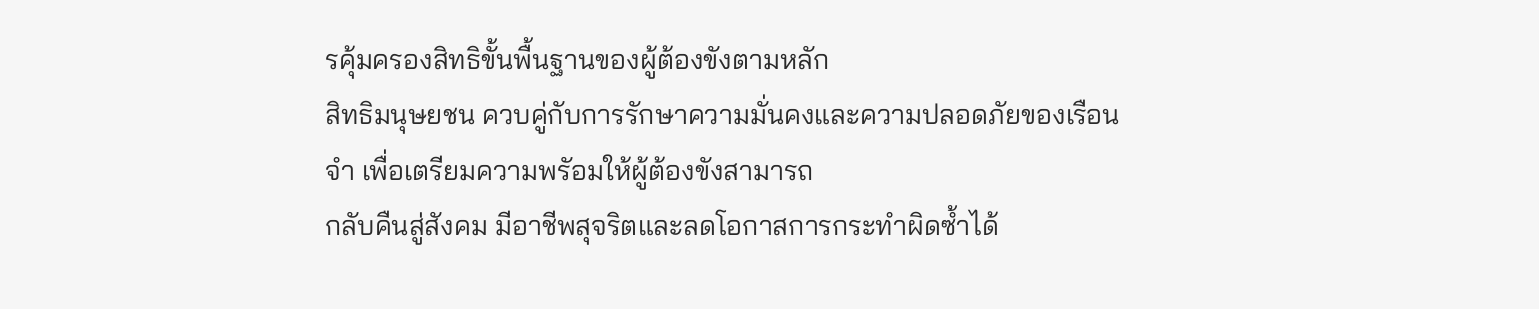รคุ้มครองสิทธิขั้นพื้นฐานของผู้ต้องขังตามหลัก
สิทธิมนุษยชน ควบคู่กับการรักษาความมั่นคงและความปลอดภัยของเรือนจำ เพื่อเตรียมความพรัอมให้ผู้ต้องขังสามารถ
กลับคืนสู่สังคม มีอาชีพสุจริตและลดโอกาสการกระทำผิดซ้ำได้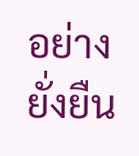อย่างยั่งยืน